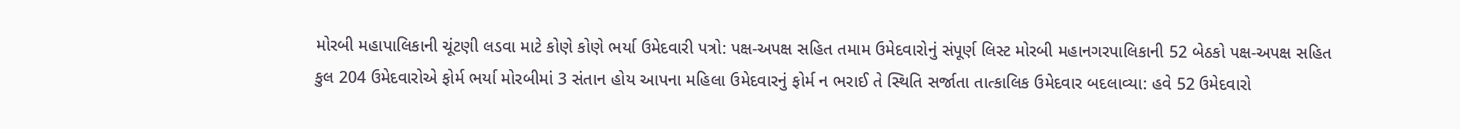મોરબી મહાપાલિકાની ચૂંટણી લડવા માટે કોણે કોણે ભર્યા ઉમેદવારી પત્રો: પક્ષ-અપક્ષ સહિત તમામ ઉમેદવારોનું સંપૂર્ણ લિસ્ટ મોરબી મહાનગરપાલિકાની 52 બેઠકો પક્ષ-અપક્ષ સહિત કુલ 204 ઉમેદવારોએ ફોર્મ ભર્યા મોરબીમાં 3 સંતાન હોય આપના મહિલા ઉમેદવારનું ફોર્મ ન ભરાઈ તે સ્થિતિ સર્જાતા તાત્કાલિક ઉમેદવાર બદલાવ્યા: હવે 52 ઉમેદવારો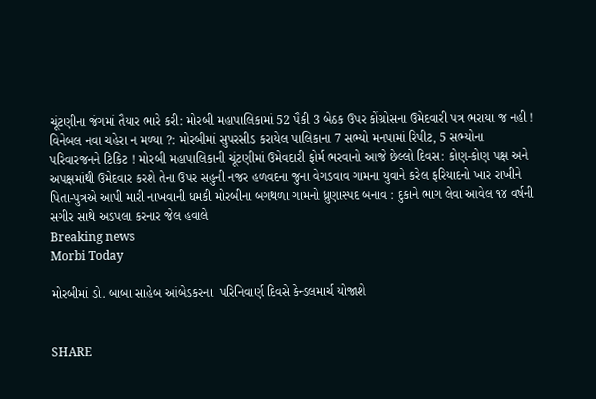ચૂંટણીના જંગમાં તૈયાર ભારે કરી: મોરબી મહાપાલિકામાં 52 પૈકી 3 બેઠક ઉપર કોંગ્રોસના ઉમેદવારી પત્ર ભરાયા જ નહી ! વિનેબલ નવા ચહેરા ન મળ્યા ?: મોરબીમાં સુપરસીડ કરાયેલ પાલિકાના 7 સભ્યો મનપામાં રિપીટ, 5 સભ્યોના પરિવારજનને ટિકિટ ! મોરબી મહાપાલિકાની ચૂંટણીમાં ઉમેવદારી ફોર્મ ભરવાનો આજે છેલ્લો દિવસ: કોણ-કોણ પક્ષ અને અપક્ષમાંથી ઉમેદવાર કરશે તેના ઉપર સહુની નજર હળવદના જુના વેગડવાવ ગામના યુવાને કરેલ ફરિયાદનો ખાર રાખીને પિતા-પુત્રએ આપી મારી નાખવાની ધમકી મોરબીના બગથળા ગામનો ધ્રુણાસ્પદ બનાવ : દુકાને ભાગ લેવા આવેલ ૧૪ વર્ષની સગીર સાથે અડપલા કરનાર જેલ હવાલે
Breaking news
Morbi Today

મોરબીમાં ડો. બાબા સાહેબ આંબેડકરના  પરિનિવાર્ણ દિવસે કેન્ડલમાર્ચ યોજાશે


SHARE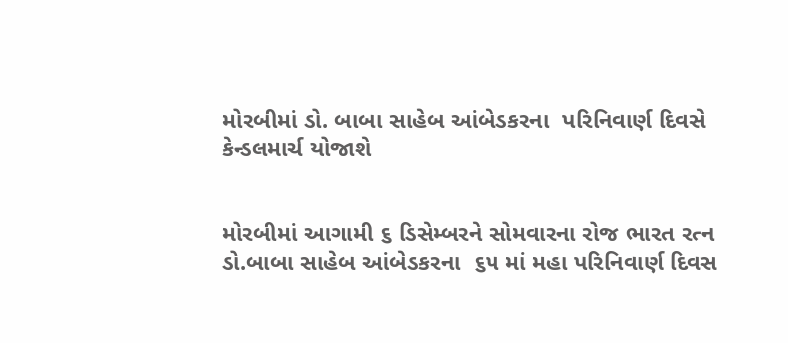મોરબીમાં ડો. બાબા સાહેબ આંબેડકરના  પરિનિવાર્ણ દિવસે કેન્ડલમાર્ચ યોજાશે


મોરબીમાં આગામી ૬ ડિસેમ્બરને સોમવારના રોજ ભારત રત્ન ડો.બાબા સાહેબ આંબેડકરના  ૬૫ માં મહા પરિનિવાર્ણ દિવસ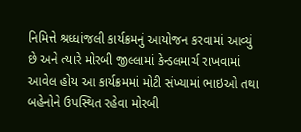નિમિત્તે શ્રધ્ધાંજલી કાર્યક્રમનું આયોજન કરવામાં આવ્યું છે અને ત્યારે મોરબી જીલ્લામાં કેન્ડલમાર્ચ રાખવામાં આવેલ હોય આ કાર્યક્રમમાં મોટી સંખ્યામાં ભાઇઓ તથા બહેનોને ઉપસ્થિત રહેવા મોરબી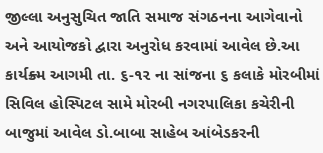જીલ્લા અનુસુચિત જાતિ સમાજ સંગઠનના આગેવાનો અને આયોજકો દ્વારા અનુરોધ કરવામાં આવેલ છે.આ કાર્યક્ર્મ આગમી તા. ૬-૧૨ ના સાંજના ૬ કલાકે મોરબીમાં સિવિલ હોસ્પિટલ સામે મોરબી નગરપાલિકા કચેરીની બાજુમાં આવેલ ડો.બાબા સાહેબ આંબેડકરની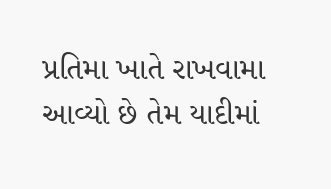પ્રતિમા ખાતે રાખવામા આવ્યો છે તેમ યાદીમાં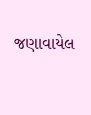જણાવાયેલ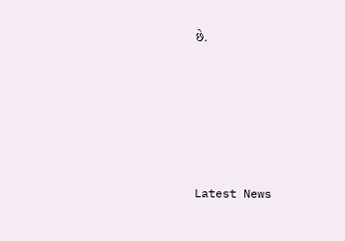છે.






Latest News